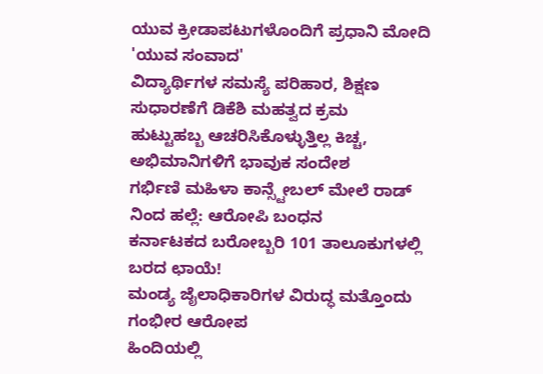ಯುವ ಕ್ರೀಡಾಪಟುಗಳೊಂದಿಗೆ ಪ್ರಧಾನಿ ಮೋದಿ 'ಯುವ ಸಂವಾದ'
ವಿದ್ಯಾರ್ಥಿಗಳ ಸಮಸ್ಯೆ ಪರಿಹಾರ, ಶಿಕ್ಷಣ ಸುಧಾರಣೆಗೆ ಡಿಕೆಶಿ ಮಹತ್ವದ ಕ್ರಮ
ಹುಟ್ಟುಹಬ್ಬ ಆಚರಿಸಿಕೊಳ್ಳುತ್ತಿಲ್ಲ ಕಿಚ್ಚ, ಅಭಿಮಾನಿಗಳಿಗೆ ಭಾವುಕ ಸಂದೇಶ
ಗರ್ಭಿಣಿ ಮಹಿಳಾ ಕಾನ್ಸ್ಟೇಬಲ್ ಮೇಲೆ ರಾಡ್ ನಿಂದ ಹಲ್ಲೆ: ಆರೋಪಿ ಬಂಧನ
ಕರ್ನಾಟಕದ ಬರೋಬ್ಬರಿ 101 ತಾಲೂಕುಗಳಲ್ಲಿ ಬರದ ಛಾಯೆ!
ಮಂಡ್ಯ ಜೈಲಾಧಿಕಾರಿಗಳ ವಿರುದ್ಧ ಮತ್ತೊಂದು ಗಂಭೀರ ಆರೋಪ
ಹಿಂದಿಯಲ್ಲಿ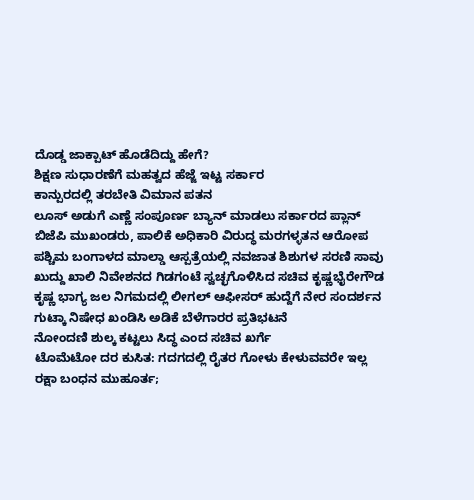ದೊಡ್ಡ ಜಾಕ್ಪಾಟ್ ಹೊಡೆದಿದ್ದು ಹೇಗೆ?
ಶಿಕ್ಷಣ ಸುಧಾರಣೆಗೆ ಮಹತ್ವದ ಹೆಜ್ಜೆ ಇಟ್ಟ ಸರ್ಕಾರ
ಕಾನ್ಪುರದಲ್ಲಿ ತರಬೇತಿ ವಿಮಾನ ಪತನ
ಲೂಸ್ ಅಡುಗೆ ಎಣ್ಣೆ ಸಂಪೂರ್ಣ ಬ್ಯಾನ್ ಮಾಡಲು ಸರ್ಕಾರದ ಪ್ಲಾನ್
ಬಿಜೆಪಿ ಮುಖಂಡರು, ಪಾಲಿಕೆ ಅಧಿಕಾರಿ ವಿರುದ್ಧ ಮರಗಳ್ಳತನ ಆರೋಪ
ಪಶ್ಚಿಮ ಬಂಗಾಳದ ಮಾಲ್ಡಾ ಆಸ್ಪತ್ರೆಯಲ್ಲಿ ನವಜಾತ ಶಿಶುಗಳ ಸರಣಿ ಸಾವು
ಖುದ್ದು ಖಾಲಿ ನಿವೇಶನದ ಗಿಡಗಂಟೆ ಸ್ವಚ್ಛಗೊಳಿಸಿದ ಸಚಿವ ಕೃಷ್ಣಭೈರೇಗೌಡ
ಕೃಷ್ಣ ಭಾಗ್ಯ ಜಲ ನಿಗಮದಲ್ಲಿ ಲೀಗಲ್ ಆಫೀಸರ್ ಹುದ್ದೆಗೆ ನೇರ ಸಂದರ್ಶನ
ಗುಟ್ಕಾ ನಿಷೇಧ ಖಂಡಿಸಿ ಅಡಿಕೆ ಬೆಳೆಗಾರರ ಪ್ರತಿಭಟನೆ
ನೋಂದಣಿ ಶುಲ್ಕ ಕಟ್ಟಲು ಸಿದ್ಧ ಎಂದ ಸಚಿವ ಖರ್ಗೆ
ಟೊಮೆಟೋ ದರ ಕುಸಿತ: ಗದಗದಲ್ಲಿ ರೈತರ ಗೋಳು ಕೇಳುವವರೇ ಇಲ್ಲ
ರಕ್ಷಾ ಬಂಧನ ಮುಹೂರ್ತ;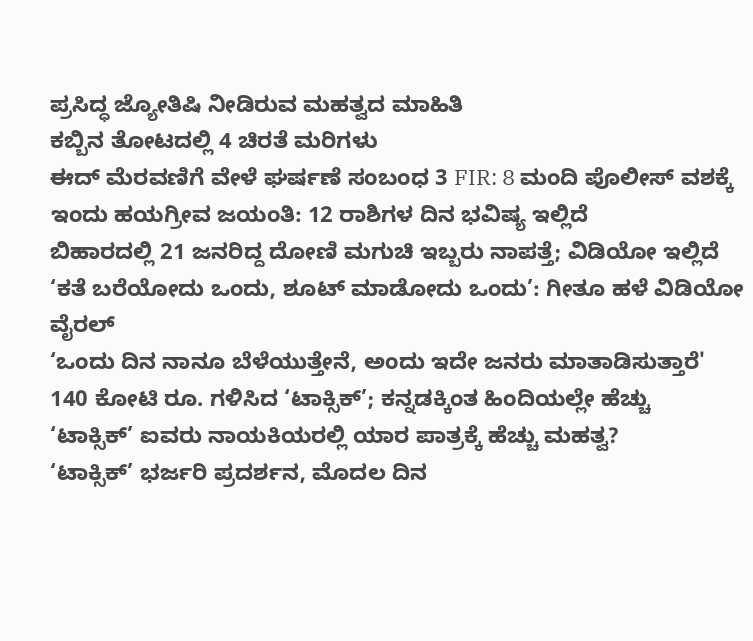ಪ್ರಸಿದ್ಧ ಜ್ಯೋತಿಷಿ ನೀಡಿರುವ ಮಹತ್ವದ ಮಾಹಿತಿ
ಕಬ್ಬಿನ ತೋಟದಲ್ಲಿ 4 ಚಿರತೆ ಮರಿಗಳು
ಈದ್ ಮೆರವಣಿಗೆ ವೇಳೆ ಘರ್ಷಣೆ ಸಂಬಂಧ 3 FIR: 8 ಮಂದಿ ಪೊಲೀಸ್ ವಶಕ್ಕೆ
ಇಂದು ಹಯಗ್ರೀವ ಜಯಂತಿ: 12 ರಾಶಿಗಳ ದಿನ ಭವಿಷ್ಯ ಇಲ್ಲಿದೆ
ಬಿಹಾರದಲ್ಲಿ 21 ಜನರಿದ್ದ ದೋಣಿ ಮಗುಚಿ ಇಬ್ಬರು ನಾಪತ್ತೆ; ವಿಡಿಯೋ ಇಲ್ಲಿದೆ
‘ಕತೆ ಬರೆಯೋದು ಒಂದು, ಶೂಟ್ ಮಾಡೋದು ಒಂದು’: ಗೀತೂ ಹಳೆ ವಿಡಿಯೋ ವೈರಲ್
‘ಒಂದು ದಿನ ನಾನೂ ಬೆಳೆಯುತ್ತೇನೆ, ಅಂದು ಇದೇ ಜನರು ಮಾತಾಡಿಸುತ್ತಾರೆ'
140 ಕೋಟಿ ರೂ. ಗಳಿಸಿದ ‘ಟಾಕ್ಸಿಕ್’; ಕನ್ನಡಕ್ಕಿಂತ ಹಿಂದಿಯಲ್ಲೇ ಹೆಚ್ಚು
‘ಟಾಕ್ಸಿಕ್’ ಐವರು ನಾಯಕಿಯರಲ್ಲಿ ಯಾರ ಪಾತ್ರಕ್ಕೆ ಹೆಚ್ಚು ಮಹತ್ವ?
‘ಟಾಕ್ಸಿಕ್’ ಭರ್ಜರಿ ಪ್ರದರ್ಶನ, ಮೊದಲ ದಿನ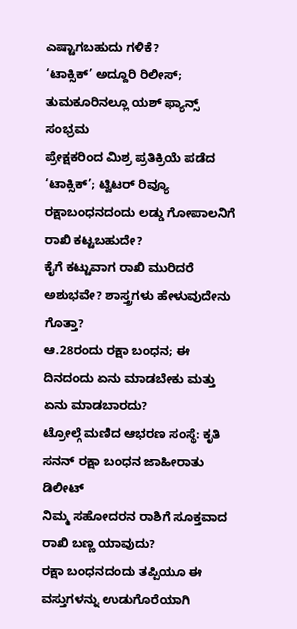ಎಷ್ಟಾಗಬಹುದು ಗಳಿಕೆ?
‘ಟಾಕ್ಸಿಕ್’ ಅದ್ದೂರಿ ರಿಲೀಸ್; ತುಮಕೂರಿನಲ್ಲೂ ಯಶ್ ಫ್ಯಾನ್ಸ್ ಸಂಭ್ರಮ
ಪ್ರೇಕ್ಷಕರಿಂದ ಮಿಶ್ರ ಪ್ರತಿಕ್ರಿಯೆ ಪಡೆದ ‘ಟಾಕ್ಸಿಕ್’; ಟ್ವಿಟರ್ ರಿವ್ಯೂ
ರಕ್ಷಾಬಂಧನದಂದು ಲಡ್ಡು ಗೋಪಾಲನಿಗೆ ರಾಖಿ ಕಟ್ಟಬಹುದೇ?
ಕೈಗೆ ಕಟ್ಟುವಾಗ ರಾಖಿ ಮುರಿದರೆ ಅಶುಭವೇ? ಶಾಸ್ತ್ರಗಳು ಹೇಳುವುದೇನು ಗೊತ್ತಾ?
ಆ.28ರಂದು ರಕ್ಷಾ ಬಂಧನ; ಈ ದಿನದಂದು ಏನು ಮಾಡಬೇಕು ಮತ್ತು ಏನು ಮಾಡಬಾರದು?
ಟ್ರೋಲ್ಗೆ ಮಣಿದ ಆಭರಣ ಸಂಸ್ಥೆ: ಕೃತಿ ಸನನ್ ರಕ್ಷಾ ಬಂಧನ ಜಾಹೀರಾತು ಡಿಲೀಟ್
ನಿಮ್ಮ ಸಹೋದರನ ರಾಶಿಗೆ ಸೂಕ್ತವಾದ ರಾಖಿ ಬಣ್ಣ ಯಾವುದು?
ರಕ್ಷಾ ಬಂಧನದಂದು ತಪ್ಪಿಯೂ ಈ ವಸ್ತುಗಳನ್ನು ಉಡುಗೊರೆಯಾಗಿ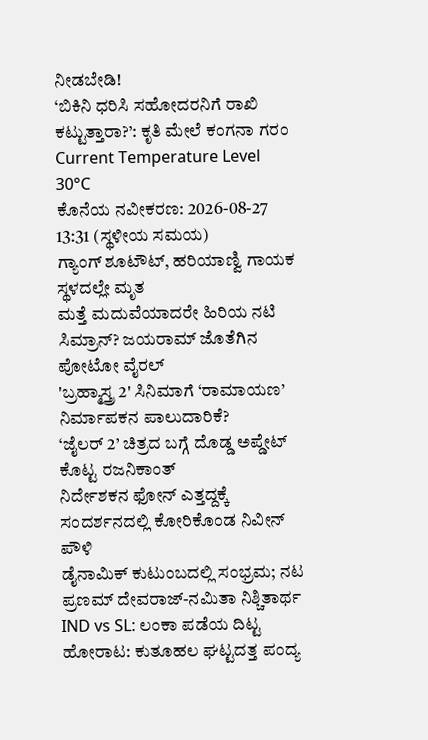ನೀಡಬೇಡಿ!
‘ಬಿಕಿನಿ ಧರಿಸಿ ಸಹೋದರನಿಗೆ ರಾಖಿ ಕಟ್ಟುತ್ತಾರಾ?’: ಕೃತಿ ಮೇಲೆ ಕಂಗನಾ ಗರಂ
Current Temperature Level
30°C
ಕೊನೆಯ ನವೀಕರಣ: 2026-08-27 13:31 (ಸ್ಥಳೀಯ ಸಮಯ)
ಗ್ಯಾಂಗ್ ಶೂಟೌಟ್, ಹರಿಯಾಣ್ವಿ ಗಾಯಕ ಸ್ಥಳದಲ್ಲೇ ಮೃತ
ಮತ್ತೆ ಮದುವೆಯಾದರೇ ಹಿರಿಯ ನಟಿ ಸಿಮ್ರಾನ್? ಜಯರಾಮ್ ಜೊತೆಗಿನ ಪೋಟೋ ವೈರಲ್
'ಬ್ರಹ್ಮಾಸ್ತ್ರ 2' ಸಿನಿಮಾಗೆ ‘ರಾಮಾಯಣ’ ನಿರ್ಮಾಪಕನ ಪಾಲುದಾರಿಕೆ?
‘ಜೈಲರ್ 2’ ಚಿತ್ರದ ಬಗ್ಗೆ ದೊಡ್ಡ ಅಪ್ಡೇಟ್ ಕೊಟ್ಟ ರಜನಿಕಾಂತ್
ನಿರ್ದೇಶಕನ ಫೋನ್ ಎತ್ತದ್ದಕ್ಕೆ ಸಂದರ್ಶನದಲ್ಲಿ ಕೋರಿಕೊಂಡ ನಿವೀನ್ ಪೌಳಿ
ಡೈನಾಮಿಕ್ ಕುಟುಂಬದಲ್ಲಿ ಸಂಭ್ರಮ; ನಟ ಪ್ರಣಮ್ ದೇವರಾಜ್-ನಮಿತಾ ನಿಶ್ಚಿತಾರ್ಥ
IND vs SL: ಲಂಕಾ ಪಡೆಯ ದಿಟ್ಟ ಹೋರಾಟ: ಕುತೂಹಲ ಘಟ್ಟದತ್ತ ಪಂದ್ಯ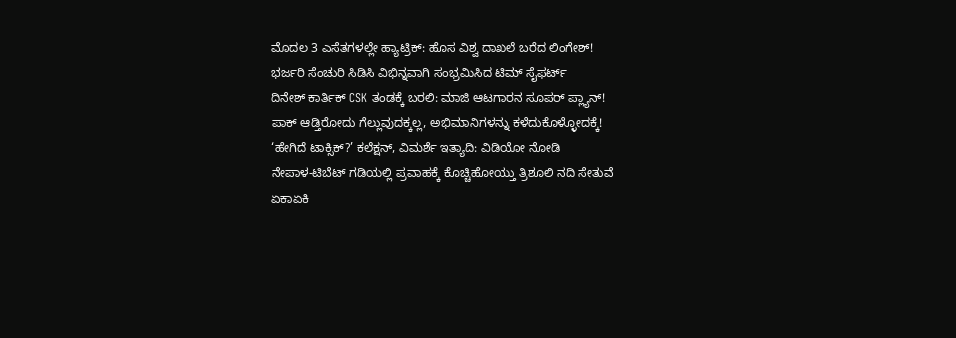ಮೊದಲ 3 ಎಸೆತಗಳಲ್ಲೇ ಹ್ಯಾಟ್ರಿಕ್: ಹೊಸ ವಿಶ್ವ ದಾಖಲೆ ಬರೆದ ಲಿಂಗೇಶ್!
ಭರ್ಜರಿ ಸೆಂಚುರಿ ಸಿಡಿಸಿ ವಿಭಿನ್ನವಾಗಿ ಸಂಭ್ರಮಿಸಿದ ಟಿಮ್ ಸೈಫರ್ಟ್
ದಿನೇಶ್ ಕಾರ್ತಿಕ್ CSK ತಂಡಕ್ಕೆ ಬರಲಿ: ಮಾಜಿ ಆಟಗಾರನ ಸೂಪರ್ ಪ್ಲ್ಯಾನ್!
ಪಾಕ್ ಆಡ್ತಿರೋದು ಗೆಲ್ಲುವುದಕ್ಕಲ್ಲ, ಅಭಿಮಾನಿಗಳನ್ನು ಕಳೆದುಕೊಳ್ಳೋದಕ್ಕೆ!
‘ಹೇಗಿದೆ ಟಾಕ್ಸಿಕ್?’ ಕಲೆಕ್ಷನ್, ವಿಮರ್ಶೆ ಇತ್ಯಾದಿ: ವಿಡಿಯೋ ನೋಡಿ
ನೇಪಾಳ-ಟಿಬೆಟ್ ಗಡಿಯಲ್ಲಿ ಪ್ರವಾಹಕ್ಕೆ ಕೊಚ್ಚಿಹೋಯ್ತು ತ್ರಿಶೂಲಿ ನದಿ ಸೇತುವೆ
ಏಕಾಏಕಿ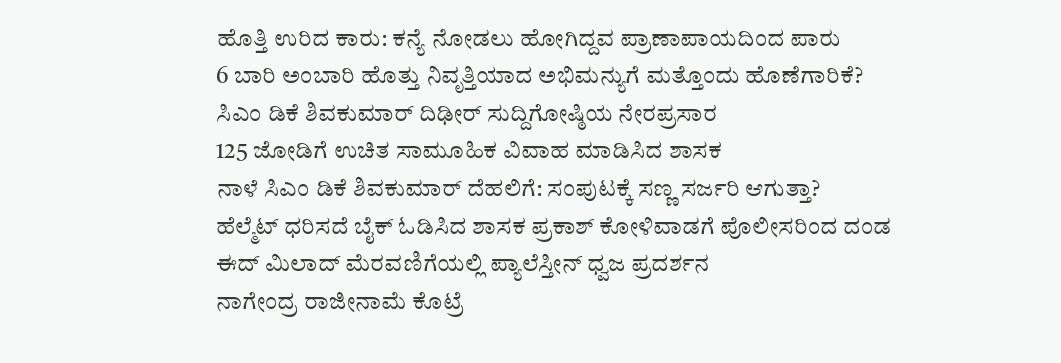ಹೊತ್ತಿ ಉರಿದ ಕಾರು: ಕನ್ಯೆ ನೋಡಲು ಹೋಗಿದ್ದವ ಪ್ರಾಣಾಪಾಯದಿಂದ ಪಾರು
6 ಬಾರಿ ಅಂಬಾರಿ ಹೊತ್ತು ನಿವೃತ್ತಿಯಾದ ಅಭಿಮನ್ಯುಗೆ ಮತ್ತೊಂದು ಹೊಣೆಗಾರಿಕೆ?
ಸಿಎಂ ಡಿಕೆ ಶಿವಕುಮಾರ್ ದಿಢೀರ್ ಸುದ್ದಿಗೋಷ್ಠಿಯ ನೇರಪ್ರಸಾರ
125 ಜೋಡಿಗೆ ಉಚಿತ ಸಾಮೂಹಿಕ ವಿವಾಹ ಮಾಡಿಸಿದ ಶಾಸಕ
ನಾಳೆ ಸಿಎಂ ಡಿಕೆ ಶಿವಕುಮಾರ್ ದೆಹಲಿಗೆ: ಸಂಪುಟಕ್ಕೆ ಸಣ್ಣ ಸರ್ಜರಿ ಆಗುತ್ತಾ?
ಹೆಲ್ಮೆಟ್ ಧರಿಸದೆ ಬೈಕ್ ಓಡಿಸಿದ ಶಾಸಕ ಪ್ರಕಾಶ್ ಕೋಳಿವಾಡಗೆ ಪೊಲೀಸರಿಂದ ದಂಡ
ಈದ್ ಮಿಲಾದ್ ಮೆರವಣಿಗೆಯಲ್ಲಿ ಪ್ಯಾಲೆಸ್ತೀನ್ ಧ್ವಜ ಪ್ರದರ್ಶನ
ನಾಗೇಂದ್ರ ರಾಜೀನಾಮೆ ಕೊಟ್ರೆ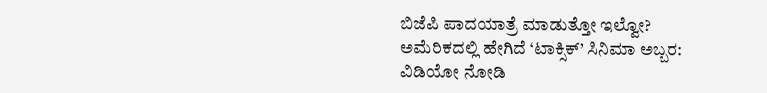ಬಿಜೆಪಿ ಪಾದಯಾತ್ರೆ ಮಾಡುತ್ತೋ ಇಲ್ವೋ?
ಅಮೆರಿಕದಲ್ಲಿ ಹೇಗಿದೆ ‘ಟಾಕ್ಸಿಕ್’ ಸಿನಿಮಾ ಅಬ್ಬರ: ವಿಡಿಯೋ ನೋಡಿ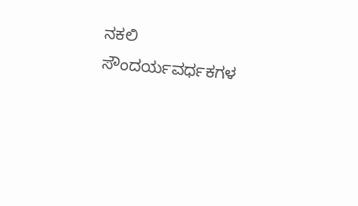ನಕಲಿ ಸೌಂದರ್ಯವರ್ಧಕಗಳ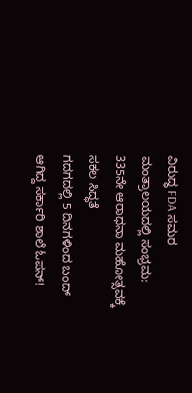ವಿರುದ್ಧ FDA ಸಮರ
ಮಂತ್ರಾಲಯದಲ್ಲಿ ಸಂಭ್ರಮ: 335ನೇ ಆರಾಧನಾ ಮಹೋತ್ಸವಕ್ಕೆ ಸಕಲ ಸಿದ್ಧತೆ
ಗದಗದಲ್ಲಿ 5 ದಿನಗಳಿಂದ ಬಂದ್ ಆಗಿದ್ದ ಸರ್ಕಾರಿ ಶಾಲೆ ಓಪನ್!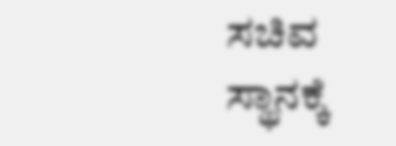ಸಚಿವ ಸ್ಥಾನಕ್ಕೆ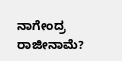ನಾಗೇಂದ್ರ ರಾಜೀನಾಮೆ?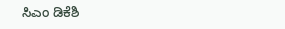ಸಿಎಂ ಡಿಕೆಶಿ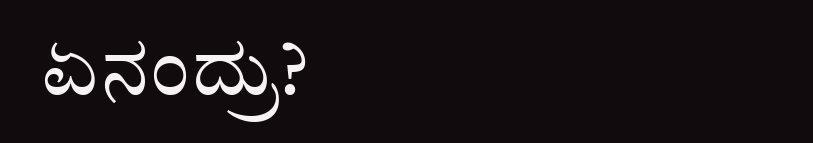ಏನಂದ್ರು?